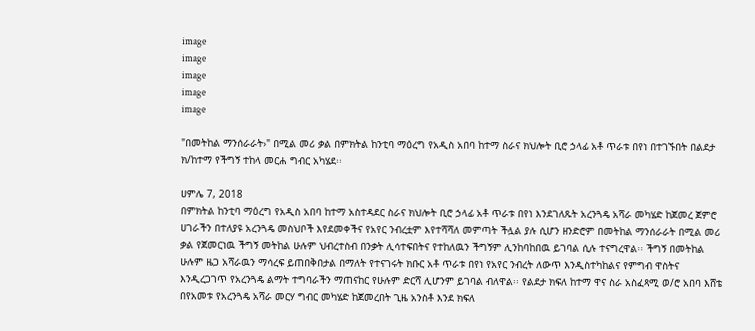image
image
image
image
image

"በመትከል ማንሰራራት›" በሚል መሪ ቃል በምክትል ከንቲባ ማዕረግ የአዲስ አበባ ከተማ ስራና ክህሎት ቢሮ ኃላፊ አቶ ጥራቱ በየነ በተገኙበት በልደታ ክ/ከተማ የችግኝ ተከላ መርሐ ግብር አካሄደ፡፡

ሀምሌ 7, 2018
በምክትል ከንቲባ ማዕረግ የአዲስ አበባ ከተማ አስተዳደር ስራና ክህሎት ቢሮ ኃላፊ አቶ ጥራቱ በየነ እንደገለጹት አረንጓዴ አሻራ መካሄድ ከጀመረ ጀምሮ ሀገራችን በተለያዩ አረንጓዴ መስህቦች እየደመቀችና የአየር ንብረቷም እየተሻሻለ መምጣት ችሏል ያሉ ሲሆን ዘንድሮም በመትከል ማንሰራራት በሚል መሪ ቃል የጀመርነዉ ችግኝ መትከል ሁሉም ህብረተስብ በንቃት ሊሳተፍበትና የተከለዉን ችግኝም ሊንከባከበዉ ይገባል ሲሉ ተናግረዋል፡፡ ችግኝ በመትከል ሁሉም ዜጋ አሻራዉን ማሳረፍ ይጠበቅበታል በማለት የተናገሩት ክቡር አቶ ጥራቱ በየነ የአየር ንብረት ለውጥ እንዲስተካከልና የምግብ ዋስትና እንዲረጋገጥ የአረንጓዴ ልማት ተግባራችን ማጠናከር የሁሉም ድርሻ ሊሆንም ይገባል ብለዋል፡፡ የልደታ ክፍለ ከተማ ዋና ስራ አስፈጻሚ ወ/ሮ አበባ እሸቴ በየአመቱ የአረንጓዴ አሻራ መርሃ ግብር መካሄድ ከጀመረበት ጊዜ አንስቶ እንደ ክፍለ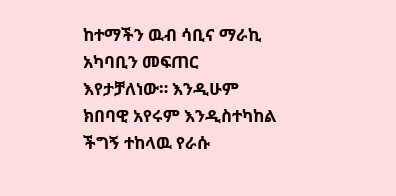ከተማችን ዉብ ሳቢና ማራኪ አካባቢን መፍጠር እየታቻለነው። እንዲሁም ክበባዊ አየሩም እንዲስተካከል ችግኝ ተከላዉ የራሱ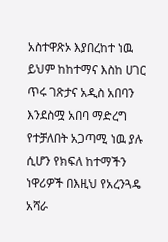አስተዋጽኦ እያበረከተ ነዉ ይህም ከከተማና እስከ ሀገር ጥሩ ገጽታና አዲስ አበባን እንደስሟ አበባ ማድረግ የተቻለበት አጋጣሚ ነዉ ያሉ ሲሆን የክፍለ ከተማችን ነዋሪዎች በእዚህ የአረንጓዴ አሻራ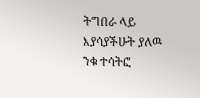ትግበራ ላይ እያሳያችሁት ያለዉ ንቁ ተሳትፎ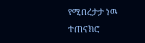የሚበረታታ ነዉ ተጠናክሮ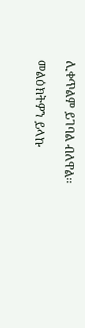ሊቀጥልም ይገባል ብለዋል፡፡

መልዕክትዎን ይላኩ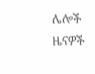ሌሎች ዜናዎች